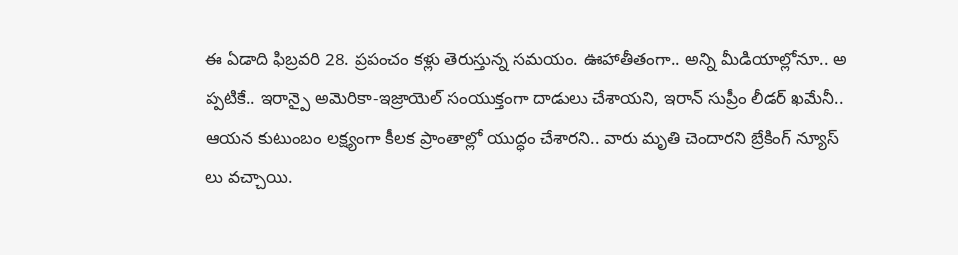ఈ ఏడాది ఫిబ్రవరి 28. ప్రపంచం కళ్లు తెరుస్తున్న సమయం. ఊహాతీతంగా.. అన్ని మీడియాల్లోనూ.. అ ప్పటికే.. ఇరాన్పై అమెరికా-ఇజ్రాయెల్ సంయుక్తంగా దాడులు చేశాయని, ఇరాన్ సుప్రీం లీడర్ ఖమేనీ.. ఆయన కుటుంబం లక్ష్యంగా కీలక ప్రాంతాల్లో యుద్ధం చేశారని.. వారు మృతి చెందారని బ్రేకింగ్ న్యూస్ లు వచ్చాయి.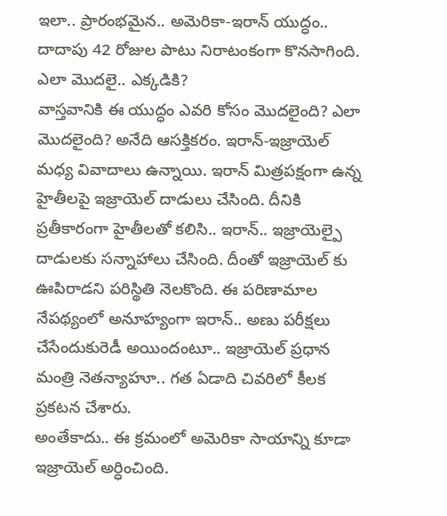ఇలా.. ప్రారంభమైన.. అమెరికా-ఇరాన్ యుద్ధం.. దాదాపు 42 రోజుల పాటు నిరాటంకంగా కొనసాగింది.
ఎలా మొదలై.. ఎక్కడికి?
వాస్తవానికి ఈ యుద్ధం ఎవరి కోసం మొదలైంది? ఎలా మొదలైంది? అనేది ఆసక్తికరం. ఇరాన్-ఇజ్రాయెల్ మధ్య వివాదాలు ఉన్నాయి. ఇరాన్ మిత్రపక్షంగా ఉన్న హైతీలపై ఇజ్రాయెల్ దాడులు చేసింది. దీనికి ప్రతీకారంగా హైతీలతో కలిసి.. ఇరాన్.. ఇజ్రాయెల్పై దాడులకు సన్నాహాలు చేసింది. దీంతో ఇజ్రాయెల్ కు ఊపిరాడని పరిస్థితి నెలకొంది. ఈ పరిణామాల నేపథ్యంలో అనూహ్యంగా ఇరాన్.. అణు పరీక్షలు చేసేందుకురెడీ అయిందంటూ.. ఇజ్రాయెల్ ప్రధాన మంత్రి నెతన్యాహూ.. గత ఏడాది చివరిలో కీలక ప్రకటన చేశారు.
అంతేకాదు.. ఈ క్రమంలో అమెరికా సాయాన్ని కూడా ఇజ్రాయెల్ అర్ధించింది.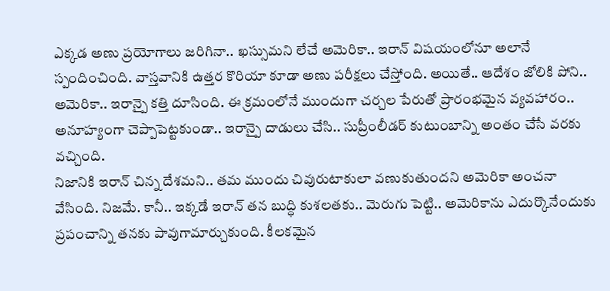ఎక్కడ అణు ప్రయోగాలు జరిగినా.. ఖస్సుమని లేచే అమెరికా.. ఇరాన్ విషయంలోనూ అలానే స్పందించింది. వాస్తవానికి ఉత్తర కొరియా కూడా అణు పరీక్షలు చేస్తోంది. అయితే.. ఆదేశం జోలికి పోని.. అమెరికా.. ఇరాన్పై కత్తి దూసింది. ఈ క్రమంలోనే ముందుగా చర్చల పేరుతో ప్రారంభమైన వ్యవహారం.. అనూహ్యంగా చెప్పాపెట్టకుండా.. ఇరాన్పై దాడులు చేసి.. సుప్రీంలీడర్ కుటుంబాన్ని అంతం చేసే వరకు వచ్చింది.
నిజానికి ఇరాన్ చిన్న దేశమని.. తమ ముందు చివురుటాకులా వణుకుతుందని అమెరికా అంచనా వేసింది. నిజమే. కానీ.. ఇక్కడే ఇరాన్ తన బుద్ధి కుశలతకు.. మెరుగు పెట్టి.. అమెరికాను ఎదుర్కొనేందుకు ప్రపంచాన్ని తనకు పావుగామార్చుకుంది. కీలకమైన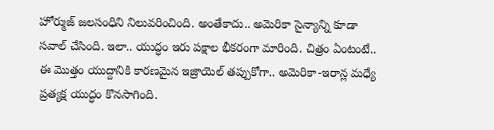హోర్ముజ్ జలసంధిని నిలువరించింది. అంతేకాదు.. అమెరికా సైన్యాన్ని కూడా సవాల్ చేసింది. ఇలా.. యుద్ధం ఇరు పక్షాల భీకరంగా మారింది. చిత్రం ఏంటంటే.. ఈ మొత్తం యుద్దానికి కారణమైన ఇజ్రాయెల్ తప్పుకోగా.. అమెరికా-ఇరాన్ల మధ్యే ప్రత్యక్ష యుద్ధం కొనసాగింది.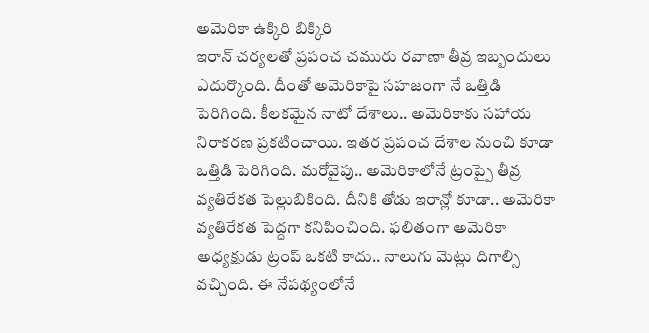అమెరికా ఉక్కిరి బిక్కిరి
ఇరాన్ చర్యలతో ప్రపంచ చమురు రవాణా తీవ్ర ఇబ్బందులు ఎదుర్కొంది. దీంతో అమెరికాపై సహజంగా నే ఒత్తిడి పెరిగింది. కీలకమైన నాటో దేశాలు.. అమెరికాకు సహాయ నిరాకరణ ప్రకటించాయి. ఇతర ప్రపంచ దేశాల నుంచి కూడా ఒత్తిడి పెరిగింది. మరోవైపు.. అమెరికాలోనే ట్రంప్పై తీవ్ర వ్యతిరేకత పెల్లుబికింది. దీనికి తోడు ఇరాన్లో కూడా.. అమెరికా వ్యతిరేకత పెద్దగా కనిపించింది. ఫలితంగా అమెరికా అధ్యక్షుడు ట్రంప్ ఒకటి కాదు.. నాలుగు మెట్లు దిగాల్సి వచ్చింది. ఈ నేపథ్యంలోనే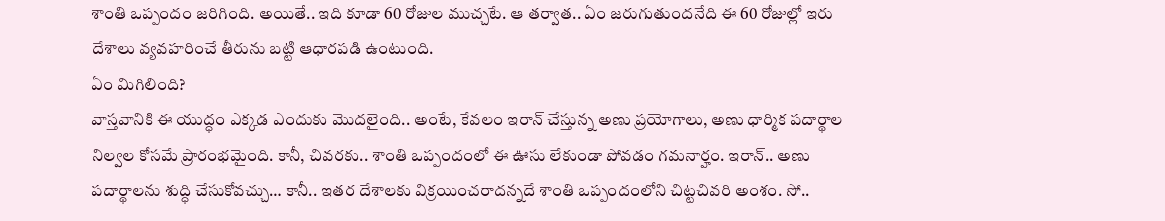శాంతి ఒప్పందం జరిగింది. అయితే.. ఇది కూడా 60 రోజుల ముచ్చటే. ఆ తర్వాత.. ఏం జరుగుతుందనేది ఈ 60 రోజుల్లో ఇరు దేశాలు వ్యవహరించే తీరును బట్టి ఆధారపడి ఉంటుంది.
ఏం మిగిలింది?
వాస్తవానికి ఈ యుద్ధం ఎక్కడ ఎందుకు మొదలైంది.. అంటే, కేవలం ఇరాన్ చేస్తున్న అణు ప్రయోగాలు, అణు ధార్మిక పదార్థాల నిల్వల కోసమే ప్రారంభమైంది. కానీ, చివరకు.. శాంతి ఒప్పందంలో ఈ ఊసు లేకుండా పోవడం గమనార్హం. ఇరాన్.. అణు పదార్థాలను శుద్ధి చేసుకోవచ్చు… కానీ.. ఇతర దేశాలకు విక్రయించరాదన్నదే శాంతి ఒప్పందంలోని చిట్టచివరి అంశం. సో..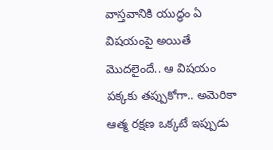వాస్తవానికి యుద్ధం ఏ విషయంపై అయితే మొదలైందే.. ఆ విషయం పక్కకు తప్పుకోగా.. అమెరికా ఆత్మ రక్షణ ఒక్కటే ఇప్పుడు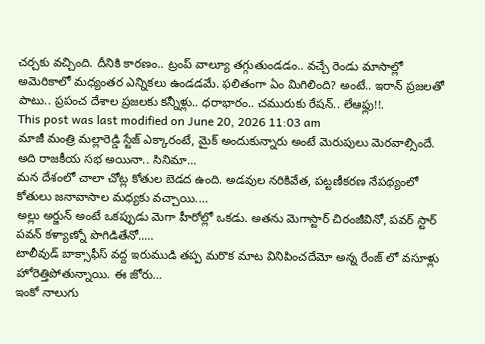చర్చకు వచ్చింది. దీనికి కారణం.. ట్రంప్ వాల్యూ తగ్గుతుండడం.. వచ్చే రెండు మాసాల్లో అమెరికాలో మధ్యంతర ఎన్నికలు ఉండడమే. ఫలితంగా ఏం మిగిలింది? అంటే.. ఇరాన్ ప్రజలతో పాటు.. ప్రపంచ దేశాల ప్రజలకు కన్నీళ్లు.. ధరాభారం.. చమురుకు రేషన్.. లేఆఫ్లు!!.
This post was last modified on June 20, 2026 11:03 am
మాజీ మంత్రి మల్లారెడ్డి స్టేజ్ ఎక్కారంటే, మైక్ అందుకున్నారు అంటే మెరుపులు మెరవాల్సిందే. అది రాజకీయ సభ అయినా.. సినిమా…
మన దేశంలో చాలా చోట్ల కోతుల బెడద ఉంది. అడవుల నరికివేత, పట్టణీకరణ నేపథ్యంలో కోతులు జనావాసాల మధ్యకు వచ్చాయి.…
అల్లు అర్జున్ అంటే ఒకప్పుడు మెగా హీరోల్లో ఒకడు. అతను మెగాస్టార్ చిరంజీవినో, పవర్ స్టార్ పవన్ కళ్యాణ్నో పొగిడితేనో..…
టాలీవుడ్ బాక్సాఫీస్ వద్ద ఇరుముడి తప్ప మరొక మాట వినిపించదేమో అన్న రేంజ్ లో వసూళ్లు హోరెత్తిపోతున్నాయి. ఈ జోరు…
ఇంకో నాలుగు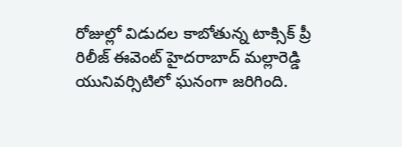రోజుల్లో విడుదల కాబోతున్న టాక్సిక్ ప్రీ రిలీజ్ ఈవెంట్ హైదరాబాద్ మల్లారెడ్డి యునివర్సిటిలో ఘనంగా జరిగింది.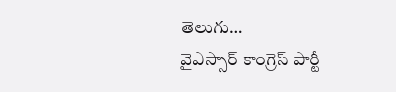తెలుగు…
వైఎస్సార్ కాంగ్రెస్ పార్టీ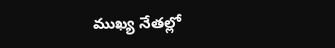ముఖ్య నేతల్లో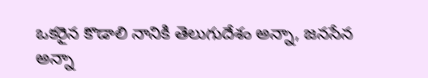ఒకరైన కొడాలి నానికి తెలుగుదేశం అన్నా, జనసేన అన్నా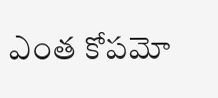ఎంత కోపమో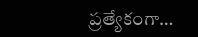ప్రత్యేకంగా…